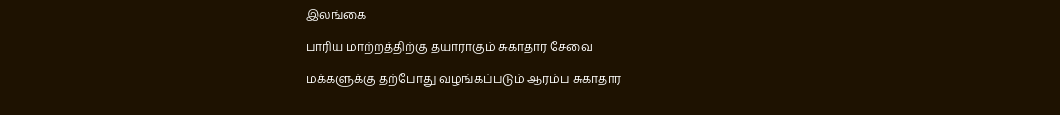இலங்கை

பாரிய மாற்றத்திற்கு தயாராகும் சுகாதார சேவை

மக்களுக்கு தற்போது வழங்கப்படும் ஆரம்ப சுகாதார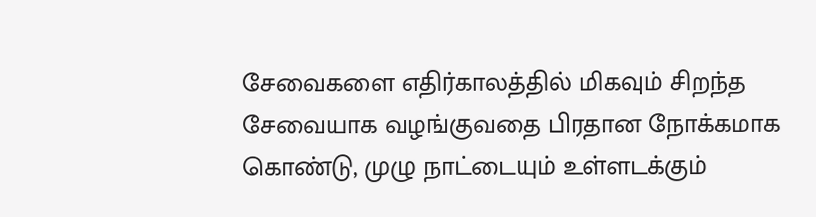சேவைகளை எதிர்காலத்தில் மிகவும் சிறந்த சேவையாக வழங்குவதை பிரதான நோக்கமாக கொண்டு, முழு நாட்டையும் உள்ளடக்கும்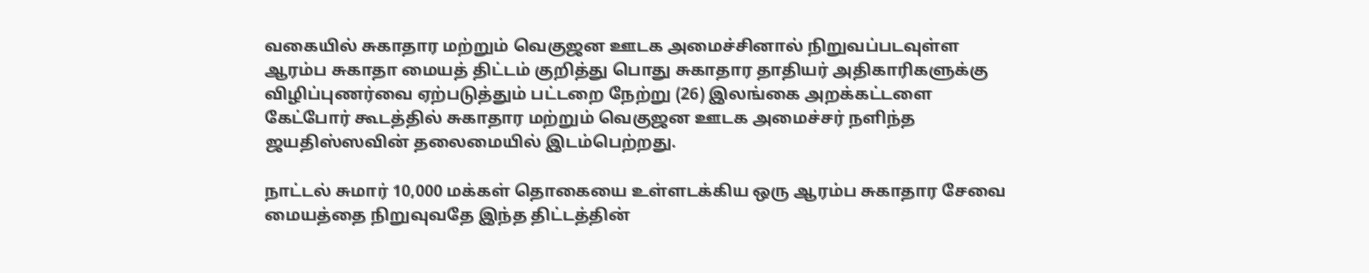வகையில் சுகாதார மற்றும் வெகுஜன ஊடக அமைச்சினால் நிறுவப்படவுள்ள ஆரம்ப சுகாதா மையத் திட்டம் குறித்து பொது சுகாதார தாதியர் அதிகாரிகளுக்கு விழிப்புணர்வை ஏற்படுத்தும் பட்டறை நேற்று (26) இலங்கை அறக்கட்டளை கேட்போர் கூடத்தில் சுகாதார மற்றும் வெகுஜன ஊடக அமைச்சர் நளிந்த ஜயதிஸ்ஸவின் தலைமையில் இடம்பெற்றது.

நாட்டல் சுமார் 10,000 மக்கள் தொகையை உள்ளடக்கிய ஒரு ஆரம்ப சுகாதார சேவை மையத்தை நிறுவுவதே இந்த திட்டத்தின்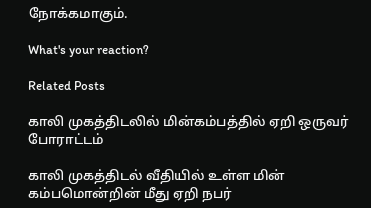நோக்கமாகும்.

What's your reaction?

Related Posts

காலி முகத்திடலில் மின்கம்பத்தில் ஏறி ஒருவர் போராட்டம்

காலி முகத்திடல் வீதியில் உள்ள மின் கம்பமொன்றின் மீது ஏறி நபர்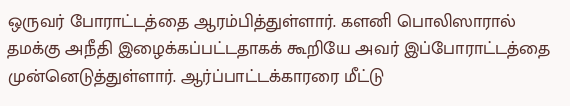ஒருவர் போராட்டத்தை ஆரம்பித்துள்ளார். களனி பொலிஸாரால் தமக்கு அநீதி இழைக்கப்பட்டதாகக் கூறியே அவர் இப்போராட்டத்தை முன்னெடுத்துள்ளார். ஆர்ப்பாட்டக்காரரை மீட்டு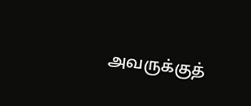அவருக்குத்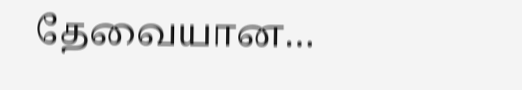தேவையான…